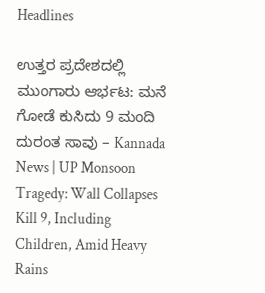Headlines

ಉತ್ತರ ಪ್ರದೇಶದಲ್ಲಿ ಮುಂಗಾರು ಆರ್ಭಟ: ಮನೆ ಗೋಡೆ ಕುಸಿದು 9 ಮಂದಿ ದುರಂತ ಸಾವು – Kannada News | UP Monsoon Tragedy: Wall Collapses Kill 9, Including Children, Amid Heavy Rains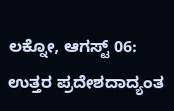ಲಕ್ನೋ, ಆಗಸ್ಟ್ 06: ಉತ್ತರ ಪ್ರದೇಶದಾದ್ಯಂತ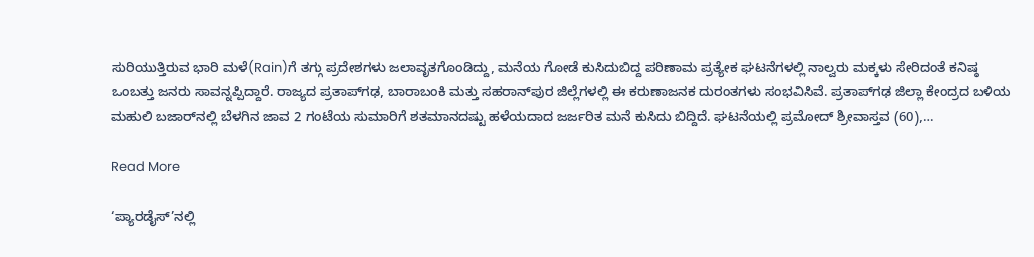ಸುರಿಯುತ್ತಿರುವ ಭಾರಿ ಮಳೆ(Rain)ಗೆ ತಗ್ಗು ಪ್ರದೇಶಗಳು ಜಲಾವೃತಗೊಂಡಿದ್ದು, ಮನೆಯ ಗೋಡೆ ಕುಸಿದುಬಿದ್ದ ಪರಿಣಾಮ ಪ್ರತ್ಯೇಕ ಘಟನೆಗಳಲ್ಲಿ ನಾಲ್ವರು ಮಕ್ಕಳು ಸೇರಿದಂತೆ ಕನಿಷ್ಠ ಒಂಬತ್ತು ಜನರು ಸಾವನ್ನಪ್ಪಿದ್ದಾರೆ. ರಾಜ್ಯದ ಪ್ರತಾಪ್‌ಗಢ, ಬಾರಾಬಂಕಿ ಮತ್ತು ಸಹರಾನ್‌ಪುರ ಜಿಲ್ಲೆಗಳಲ್ಲಿ ಈ ಕರುಣಾಜನಕ ದುರಂತಗಳು ಸಂಭವಿಸಿವೆ. ಪ್ರತಾಪ್‌ಗಢ ಜಿಲ್ಲಾ ಕೇಂದ್ರದ ಬಳಿಯ ಮಹುಲಿ ಬಜಾರ್‌ನಲ್ಲಿ ಬೆಳಗಿನ ಜಾವ 2 ಗಂಟೆಯ ಸುಮಾರಿಗೆ ಶತಮಾನದಷ್ಟು ಹಳೆಯದಾದ ಜರ್ಜರಿತ ಮನೆ ಕುಸಿದು ಬಿದ್ದಿದೆ. ಘಟನೆಯಲ್ಲಿ ಪ್ರಮೋದ್ ಶ್ರೀವಾಸ್ತವ (60),…

Read More

‘ಪ್ಯಾರಡೈಸ್’ನಲ್ಲಿ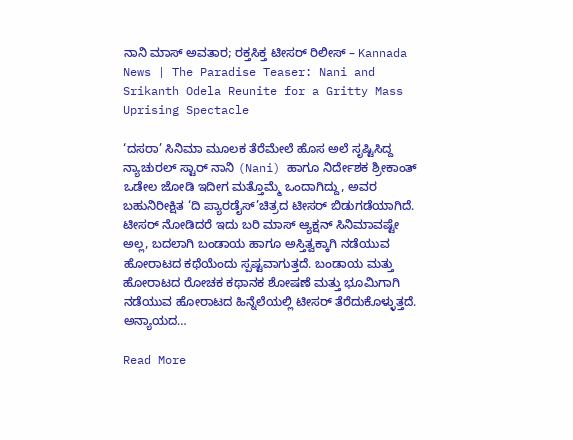ನಾನಿ ಮಾಸ್ ಅವತಾರ; ರಕ್ತಸಿಕ್ತ ಟೀಸರ್ ರಿಲೀಸ್ – Kannada News | The Paradise Teaser: Nani and Srikanth Odela Reunite for a Gritty Mass Uprising Spectacle

‘ದಸರಾ’ ಸಿನಿಮಾ ಮೂಲಕ ತೆರೆಮೇಲೆ ಹೊಸ ಅಲೆ ಸೃಷ್ಟಿಸಿದ್ದ ನ್ಯಾಚುರಲ್ ಸ್ಟಾರ್ ನಾನಿ (Nani) ಹಾಗೂ ನಿರ್ದೇಶಕ ಶ್ರೀಕಾಂತ್ ಒಡೇಲ ಜೋಡಿ ಇದೀಗ ಮತ್ತೊಮ್ಮೆ ಒಂದಾಗಿದ್ದು, ಅವರ ಬಹುನಿರೀಕ್ಷಿತ ‘ದಿ ಪ್ಯಾರಡೈಸ್’ಚಿತ್ರದ ಟೀಸರ್ ಬಿಡುಗಡೆಯಾಗಿದೆ. ಟೀಸರ್ ನೋಡಿದರೆ ಇದು ಬರಿ ಮಾಸ್ ಆ್ಯಕ್ಷನ್ ಸಿನಿಮಾವಷ್ಟೇ ಅಲ್ಲ, ಬದಲಾಗಿ ಬಂಡಾಯ ಹಾಗೂ ಅಸ್ತಿತ್ವಕ್ಕಾಗಿ ನಡೆಯುವ ಹೋರಾಟದ ಕಥೆಯೆಂದು ಸ್ಪಷ್ಟವಾಗುತ್ತದೆ. ಬಂಡಾಯ ಮತ್ತು ಹೋರಾಟದ ರೋಚಕ ಕಥಾನಕ ಶೋಷಣೆ ಮತ್ತು ಭೂಮಿಗಾಗಿ ನಡೆಯುವ ಹೋರಾಟದ ಹಿನ್ನೆಲೆಯಲ್ಲಿ ಟೀಸರ್ ತೆರೆದುಕೊಳ್ಳುತ್ತದೆ. ಅನ್ಯಾಯದ…

Read More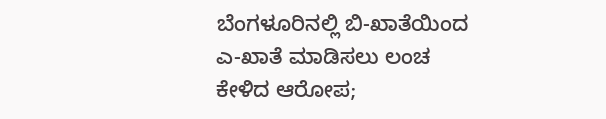ಬೆಂಗಳೂರಿನಲ್ಲಿ ಬಿ-ಖಾತೆಯಿಂದ ಎ-ಖಾತೆ ಮಾಡಿಸಲು ಲಂಚ ಕೇಳಿದ ಆರೋಪ;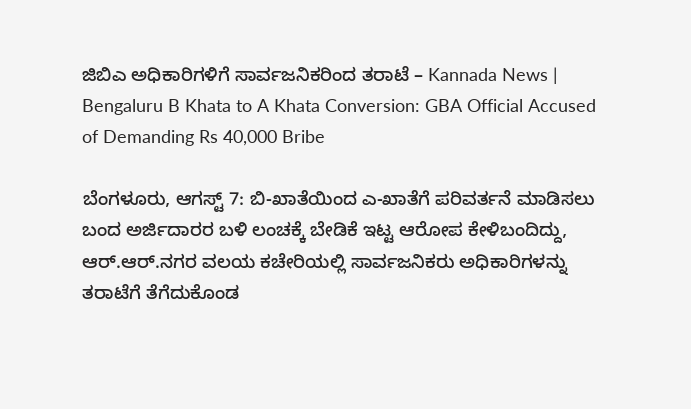ಜಿಬಿಎ ಅಧಿಕಾರಿಗಳಿಗೆ ಸಾರ್ವಜನಿಕರಿಂದ ತರಾಟೆ – Kannada News | Bengaluru B Khata to A Khata Conversion: GBA Official Accused of Demanding Rs 40,000 Bribe

ಬೆಂಗಳೂರು, ಆಗಸ್ಟ್ 7: ಬಿ-ಖಾತೆಯಿಂದ ಎ-ಖಾತೆಗೆ ಪರಿವರ್ತನೆ ಮಾಡಿಸಲು ಬಂದ ಅರ್ಜಿದಾರರ ಬಳಿ ಲಂಚಕ್ಕೆ ಬೇಡಿಕೆ ಇಟ್ಟ ಆರೋಪ ಕೇಳಿಬಂದಿದ್ದು, ಆರ್.ಆರ್.ನಗರ ವಲಯ ಕಚೇರಿಯಲ್ಲಿ ಸಾರ್ವಜನಿಕರು ಅಧಿಕಾರಿಗಳನ್ನು ತರಾಟೆಗೆ ತೆಗೆದುಕೊಂಡ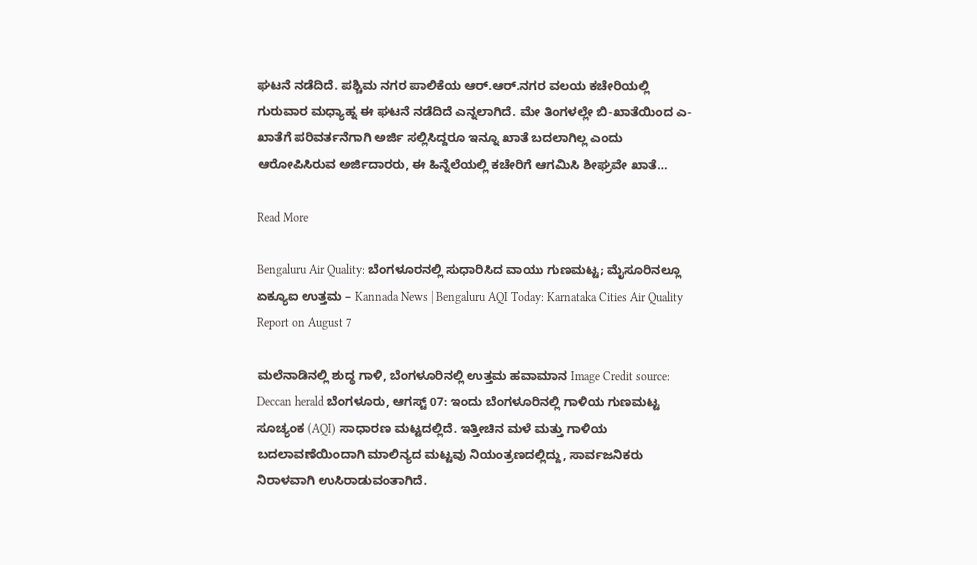ಘಟನೆ ನಡೆದಿದೆ. ಪಶ್ಚಿಮ ನಗರ ಪಾಲಿಕೆಯ ಆರ್.ಆರ್.ನಗರ ವಲಯ ಕಚೇರಿಯಲ್ಲಿ ಗುರುವಾರ ಮಧ್ಯಾಹ್ನ ಈ ಘಟನೆ ನಡೆದಿದೆ ಎನ್ನಲಾಗಿದೆ. ಮೇ ತಿಂಗಳಲ್ಲೇ ಬಿ-ಖಾತೆಯಿಂದ ಎ-ಖಾತೆಗೆ ಪರಿವರ್ತನೆಗಾಗಿ ಅರ್ಜಿ ಸಲ್ಲಿಸಿದ್ದರೂ ಇನ್ನೂ ಖಾತೆ ಬದಲಾಗಿಲ್ಲ ಎಂದು ಆರೋಪಿಸಿರುವ ಅರ್ಜಿದಾರರು, ಈ ಹಿನ್ನೆಲೆಯಲ್ಲಿ ಕಚೇರಿಗೆ ಆಗಮಿಸಿ ಶೀಘ್ರವೇ ಖಾತೆ…

Read More

Bengaluru Air Quality: ಬೆಂಗಳೂರನಲ್ಲಿ ಸುಧಾರಿಸಿದ ವಾಯು ಗುಣಮಟ್ಟ; ಮೈಸೂರಿನಲ್ಲೂ ಏಕ್ಯೂಐ ಉತ್ತಮ – Kannada News | Bengaluru AQI Today: Karnataka Cities Air Quality Report on August 7

ಮಲೆನಾಡಿನಲ್ಲಿ ಶುದ್ಧ ಗಾಳಿ, ಬೆಂಗಳೂರಿನಲ್ಲಿ ಉತ್ತಮ ಹವಾಮಾನ Image Credit source: Deccan herald ಬೆಂಗಳೂರು, ಆಗಸ್ಟ್ 07: ಇಂದು ಬೆಂಗಳೂರಿನಲ್ಲಿ ಗಾಳಿಯ ಗುಣಮಟ್ಟ ಸೂಚ್ಯಂಕ (AQI) ಸಾಧಾರಣ ಮಟ್ಟದಲ್ಲಿದೆ. ಇತ್ತೀಚಿನ ಮಳೆ ಮತ್ತು ಗಾಳಿಯ ಬದಲಾವಣೆಯಿಂದಾಗಿ ಮಾಲಿನ್ಯದ ಮಟ್ಟವು ನಿಯಂತ್ರಣದಲ್ಲಿದ್ದು, ಸಾರ್ವಜನಿಕರು ನಿರಾಳವಾಗಿ ಉಸಿರಾಡುವಂತಾಗಿದೆ.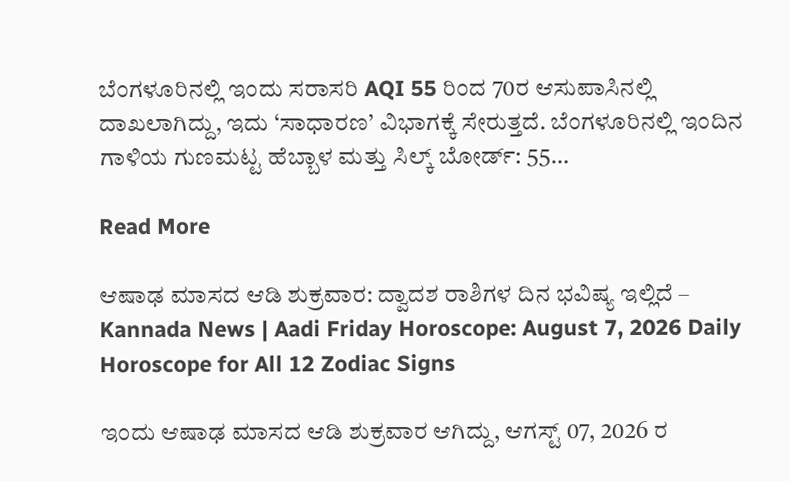ಬೆಂಗಳೂರಿನಲ್ಲಿ ಇಂದು ಸರಾಸರಿ AQI 55 ರಿಂದ 70ರ ಆಸುಪಾಸಿನಲ್ಲಿ ದಾಖಲಾಗಿದ್ದು, ಇದು ‘ಸಾಧಾರಣ’ ವಿಭಾಗಕ್ಕೆ ಸೇರುತ್ತದೆ. ಬೆಂಗಳೂರಿನಲ್ಲಿ ಇಂದಿನ ಗಾಳಿಯ ಗುಣಮಟ್ಟ ಹೆಬ್ಬಾಳ ಮತ್ತು ಸಿಲ್ಕ್ ಬೋರ್ಡ್: 55…

Read More

ಆಷಾಢ ಮಾಸದ ಆಡಿ ಶುಕ್ರವಾರ: ದ್ವಾದಶ ರಾಶಿಗಳ ದಿನ ಭವಿಷ್ಯ ಇಲ್ಲಿದೆ – Kannada News | Aadi Friday Horoscope: August 7, 2026 Daily Horoscope for All 12 Zodiac Signs

ಇಂದು ಆಷಾಢ ಮಾಸದ ಆಡಿ ಶುಕ್ರವಾರ ಆಗಿದ್ದು, ಆಗಸ್ಟ್ 07, 2026 ರ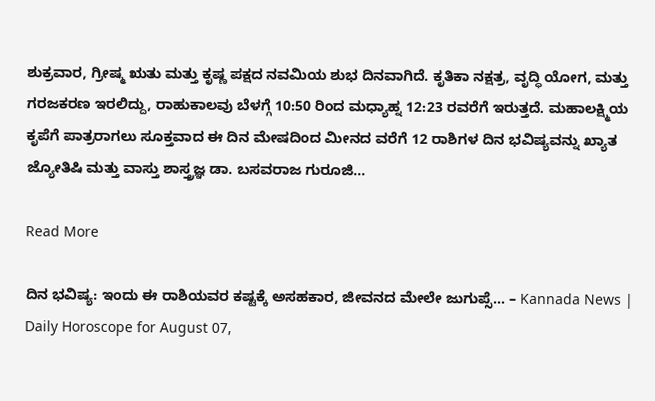ಶುಕ್ರವಾರ, ಗ್ರೀಷ್ಮ ಋತು ಮತ್ತು ಕೃಷ್ಣ ಪಕ್ಷದ ನವಮಿಯ ಶುಭ ದಿನವಾಗಿದೆ. ಕೃತಿಕಾ ನಕ್ಷತ್ರ, ವೃದ್ಧಿ ಯೋಗ, ಮತ್ತು ಗರಜಕರಣ ಇರಲಿದ್ದು, ರಾಹುಕಾಲವು ಬೆಳಗ್ಗೆ 10:50 ರಿಂದ ಮಧ್ಯಾಹ್ನ 12:23 ರವರೆಗೆ ಇರುತ್ತದೆ. ಮಹಾಲಕ್ಷ್ಮಿಯ ಕೃಪೆಗೆ ಪಾತ್ರರಾಗಲು ಸೂಕ್ತವಾದ ಈ ದಿನ ಮೇಷದಿಂದ ಮೀನದ ವರೆಗೆ 12 ರಾಶಿಗಳ ದಿನ ಭವಿಷ್ಯವನ್ನು ಖ್ಯಾತ ಜ್ಯೋತಿಷಿ ಮತ್ತು ವಾಸ್ತು ಶಾಸ್ತ್ರಜ್ಞ ಡಾ. ಬಸವರಾಜ ಗುರೂಜಿ…

Read More

ದಿನ ಭವಿಷ್ಯ: ಇಂದು ಈ ರಾಶಿಯವರ ಕಷ್ಟಕ್ಕೆ ಅಸಹಕಾರ, ಜೀವನದ ಮೇಲೇ ಜುಗುಪ್ಸೆ… – Kannada News | Daily Horoscope for August 07,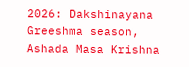2026: Dakshinayana Greeshma season, Ashada Masa Krishna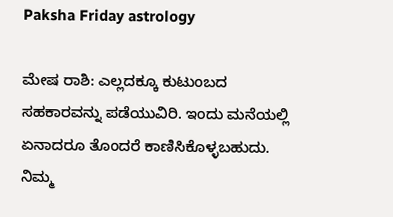Paksha Friday astrology

ಮೇಷ ರಾಶಿ: ಎಲ್ಲದಕ್ಕೂ ಕುಟುಂಬದ ಸಹಕಾರವನ್ನು ಪಡೆಯುವಿರಿ. ಇಂದು ಮನೆಯಲ್ಲಿ ಏನಾದರೂ ತೊಂದರೆ ಕಾಣಿಸಿಕೊಳ್ಳಬಹುದು. ನಿಮ್ಮ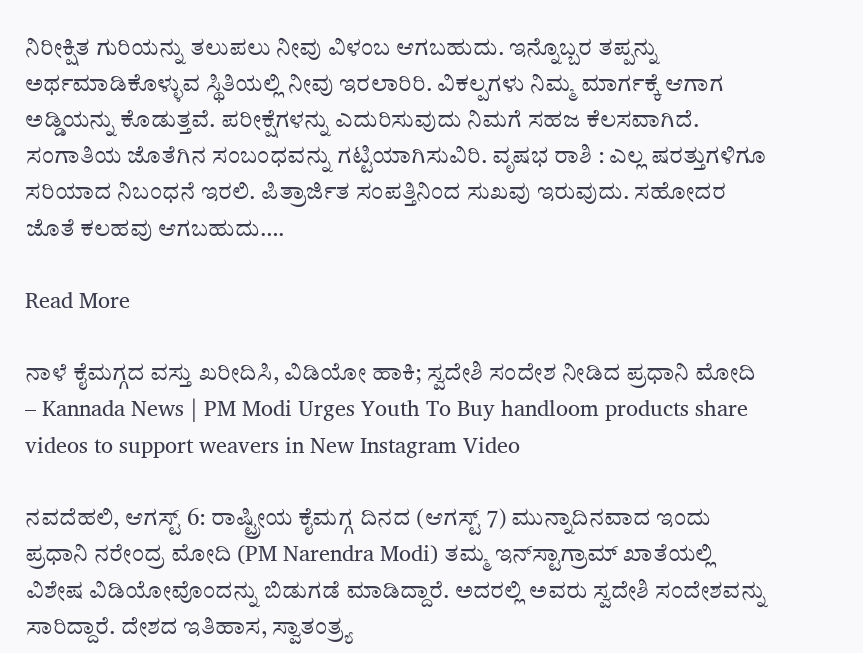ನಿರೀಕ್ಷಿತ ಗುರಿಯನ್ನು ತಲುಪಲು‌ ನೀವು ವಿಳಂಬ ಆಗಬಹುದು. ಇನ್ನೊಬ್ಬರ ತಪ್ಪನ್ನು ಅರ್ಥಮಾಡಿಕೊಳ್ಳುವ ಸ್ಥಿತಿಯಲ್ಲಿ ನೀವು ಇರಲಾರಿರಿ. ವಿಕಲ್ಪಗಳು ನಿಮ್ಮ ಮಾರ್ಗಕ್ಕೆ ಆಗಾಗ ಅಡ್ಡಿಯನ್ನು ಕೊಡುತ್ತವೆ. ಪರೀಕ್ಷೆಗಳನ್ನು ಎದುರಿಸುವುದು ನಿಮಗೆ ಸಹಜ ಕೆಲಸವಾಗಿದೆ. ಸಂಗಾತಿಯ ಜೊತೆಗಿನ ಸಂಬಂಧವನ್ನು ಗಟ್ಟಿಯಾಗಿಸುವಿರಿ. ವೃಷಭ ರಾಶಿ : ಎಲ್ಲ ಷರತ್ತುಗಳಿಗೂ ಸರಿಯಾದ ನಿಬಂಧನೆ ಇರಲಿ. ಪಿತ್ರಾರ್ಜಿತ ಸಂಪತ್ತಿನಿಂದ ಸುಖವು ಇರುವುದು. ಸಹೋದರ ಜೊತೆ ಕಲಹವು ಆಗಬಹುದು….

Read More

ನಾಳೆ ಕೈಮಗ್ಗದ ವಸ್ತು ಖರೀದಿಸಿ, ವಿಡಿಯೋ ಹಾಕಿ; ಸ್ವದೇಶಿ ಸಂದೇಶ ನೀಡಿದ ಪ್ರಧಾನಿ ಮೋದಿ – Kannada News | PM Modi Urges Youth To Buy handloom products share videos to support weavers in New Instagram Video

ನವದೆಹಲಿ, ಆಗಸ್ಟ್ 6: ರಾಷ್ಟ್ರೀಯ ಕೈಮಗ್ಗ ದಿನದ (ಆಗಸ್ಟ್ 7) ಮುನ್ನಾದಿನವಾದ ಇಂದು ಪ್ರಧಾನಿ ನರೇಂದ್ರ ಮೋದಿ (PM Narendra Modi) ತಮ್ಮ ಇನ್‌ಸ್ಟಾಗ್ರಾಮ್ ಖಾತೆಯಲ್ಲಿ ವಿಶೇಷ ವಿಡಿಯೋವೊಂದನ್ನು ಬಿಡುಗಡೆ ಮಾಡಿದ್ದಾರೆ. ಅದರಲ್ಲಿ ಅವರು ಸ್ವದೇಶಿ ಸಂದೇಶವನ್ನು ಸಾರಿದ್ದಾರೆ. ದೇಶದ ಇತಿಹಾಸ, ಸ್ವಾತಂತ್ರ್ಯ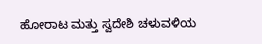ಹೋರಾಟ ಮತ್ತು ಸ್ವದೇಶಿ ಚಳುವಳಿಯ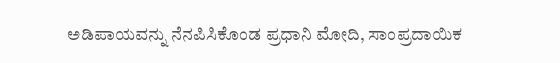ಅಡಿಪಾಯವನ್ನು ನೆನಪಿಸಿಕೊಂಡ ಪ್ರಧಾನಿ ಮೋದಿ, ಸಾಂಪ್ರದಾಯಿಕ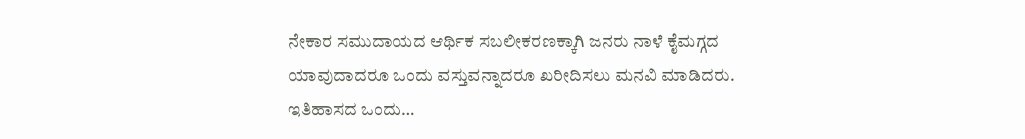ನೇಕಾರ ಸಮುದಾಯದ ಆರ್ಥಿಕ ಸಬಲೀಕರಣಕ್ಕಾಗಿ ಜನರು ನಾಳೆ ಕೈಮಗ್ಗದ ಯಾವುದಾದರೂ ಒಂದು ವಸ್ತುವನ್ನಾದರೂ ಖರೀದಿಸಲು ಮನವಿ ಮಾಡಿದರು. ಇತಿಹಾಸದ ಒಂದು…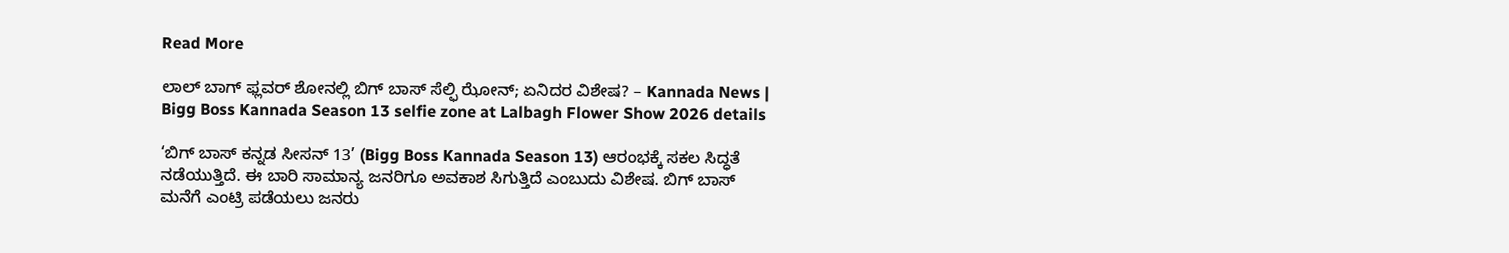Read More

ಲಾಲ್ ಬಾಗ್ ಫ್ಲವರ್ ಶೋನಲ್ಲಿ ಬಿಗ್ ಬಾಸ್ ಸೆಲ್ಫಿ ಝೋನ್; ಏನಿದರ ವಿಶೇಷ? – Kannada News | Bigg Boss Kannada Season 13 selfie zone at Lalbagh Flower Show 2026 details

‘ಬಿಗ್ ಬಾಸ್ ಕನ್ನಡ ಸೀಸನ್ 13’ (Bigg Boss Kannada Season 13) ಆರಂಭಕ್ಕೆ ಸಕಲ ಸಿದ್ಧತೆ ನಡೆಯುತ್ತಿದೆ. ಈ ಬಾರಿ ಸಾಮಾನ್ಯ ಜನರಿಗೂ ಅವಕಾಶ ಸಿಗುತ್ತಿದೆ ಎಂಬುದು ವಿಶೇಷ. ಬಿಗ್ ಬಾಸ್ ಮನೆಗೆ ಎಂಟ್ರಿ ಪಡೆಯಲು ಜನರು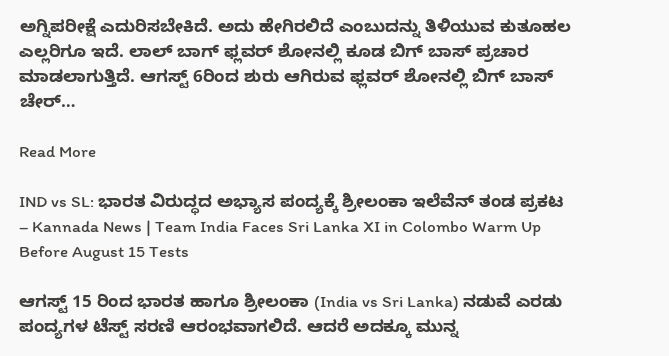ಅಗ್ನಿಪರೀಕ್ಷೆ ಎದುರಿಸಬೇಕಿದೆ. ಅದು ಹೇಗಿರಲಿದೆ ಎಂಬುದನ್ನು ತಿಳಿಯುವ ಕುತೂಹಲ ಎಲ್ಲರಿಗೂ ಇದೆ. ಲಾಲ್ ಬಾಗ್ ಫ್ಲವರ್ ಶೋನಲ್ಲಿ ಕೂಡ ಬಿಗ್ ಬಾಸ್ ಪ್ರಚಾರ ಮಾಡಲಾಗುತ್ತಿದೆ. ಆಗಸ್ಟ್ 6ರಿಂದ ಶುರು ಆಗಿರುವ ಫ್ಲವರ್ ಶೋನಲ್ಲಿ ಬಿಗ್ ಬಾಸ್ ಚೇರ್…

Read More

IND vs SL: ಭಾರತ ವಿರುದ್ಧದ ಅಭ್ಯಾಸ ಪಂದ್ಯಕ್ಕೆ ಶ್ರೀಲಂಕಾ ಇಲೆವೆನ್ ತಂಡ ಪ್ರಕಟ – Kannada News | Team India Faces Sri Lanka XI in Colombo Warm Up Before August 15 Tests

ಆಗಸ್ಟ್ 15 ರಿಂದ ಭಾರತ ಹಾಗೂ ಶ್ರೀಲಂಕಾ (India vs Sri Lanka) ನಡುವೆ ಎರಡು ಪಂದ್ಯಗಳ ಟೆಸ್ಟ್ ಸರಣಿ ಆರಂಭವಾಗಲಿದೆ. ಆದರೆ ಅದಕ್ಕೂ ಮುನ್ನ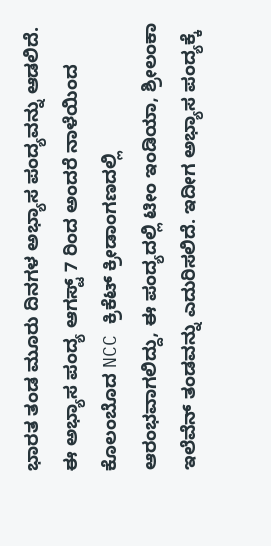ಭಾರತ ತಂಡ ಮೂರು ದಿನಗಳ ಅಭ್ಯಾಸ ಪಂದ್ಯವನ್ನು ಆಡಲಿದೆ. ಈ ಅಭ್ಯಾಸ ಪಂದ್ಯ ಆಗಸ್ಟ್ 7 ರಿಂದ ಅಂದರೆ ನಾಳೆಯಿಂದ ಕೊಲಂಬೊದ NCC ಕ್ರಿಕೆಟ್ ಕ್ರೀಡಾಂಗಣದಲ್ಲಿ ಆರಂಭವಾಗಲಿದ್ದು, ಈ ಪಂದ್ಯದಲ್ಲಿ ಟೀಂ ಇಂಡಿಯಾ, ಶ್ರೀಲಂಕಾ ಇಲೆವೆನ್ ತಂಡವನ್ನು ಎದುರಿಸಲಿದೆ. ಇದೀಗ ಅಭ್ಯಾಸ ಪಂದ್ಯಕ್ಕೆ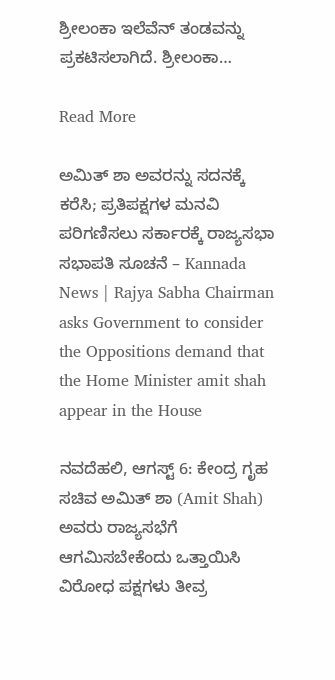ಶ್ರೀಲಂಕಾ ಇಲೆವೆನ್ ತಂಡವನ್ನು ಪ್ರಕಟಿಸಲಾಗಿದೆ. ಶ್ರೀಲಂಕಾ…

Read More

ಅಮಿತ್ ಶಾ ಅವರನ್ನು ಸದನಕ್ಕೆ ಕರೆಸಿ; ಪ್ರತಿಪಕ್ಷಗಳ ಮನವಿ ಪರಿಗಣಿಸಲು ಸರ್ಕಾರಕ್ಕೆ ರಾಜ್ಯಸಭಾ ಸಭಾಪತಿ ಸೂಚನೆ – Kannada News | Rajya Sabha Chairman asks Government to consider the Oppositions demand that the Home Minister amit shah appear in the House

ನವದೆಹಲಿ, ಆಗಸ್ಟ್ 6: ಕೇಂದ್ರ ಗೃಹ ಸಚಿವ ಅಮಿತ್ ಶಾ (Amit Shah) ಅವರು ರಾಜ್ಯಸಭೆಗೆ ಆಗಮಿಸಬೇಕೆಂದು ಒತ್ತಾಯಿಸಿ ವಿರೋಧ ಪಕ್ಷಗಳು ತೀವ್ರ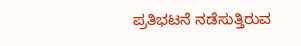ಪ್ರತಿಭಟನೆ ನಡೆಸುತ್ತಿರುವ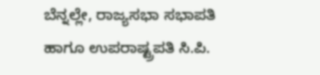ಬೆನ್ನಲ್ಲೇ, ರಾಜ್ಯಸಭಾ ಸಭಾಪತಿ ಹಾಗೂ ಉಪರಾಷ್ಟ್ರಪತಿ ಸಿ.ಪಿ.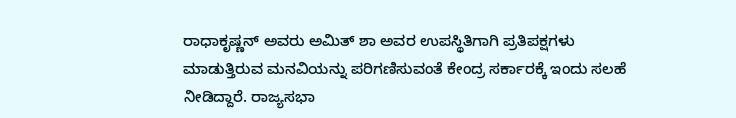ರಾಧಾಕೃಷ್ಣನ್ ಅವರು ಅಮಿತ್ ಶಾ ಅವರ ಉಪಸ್ಥಿತಿಗಾಗಿ ಪ್ರತಿಪಕ್ಷಗಳು ಮಾಡುತ್ತಿರುವ ಮನವಿಯನ್ನು ಪರಿಗಣಿಸುವಂತೆ ಕೇಂದ್ರ ಸರ್ಕಾರಕ್ಕೆ ಇಂದು ಸಲಹೆ ನೀಡಿದ್ದಾರೆ. ರಾಜ್ಯಸಭಾ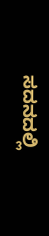ಸದನದಲ್ಲಿ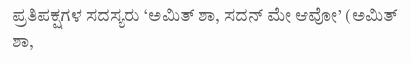ಪ್ರತಿಪಕ್ಷಗಳ ಸದಸ್ಯರು ‘ಅಮಿತ್ ಶಾ, ಸದನ್ ಮೇ ಆವೋ’ (ಅಮಿತ್ ಶಾ,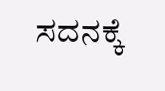ಸದನಕ್ಕೆ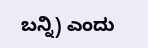ಬನ್ನಿ) ಎಂದು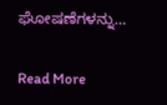ಘೋಷಣೆಗಳನ್ನು…

Read More